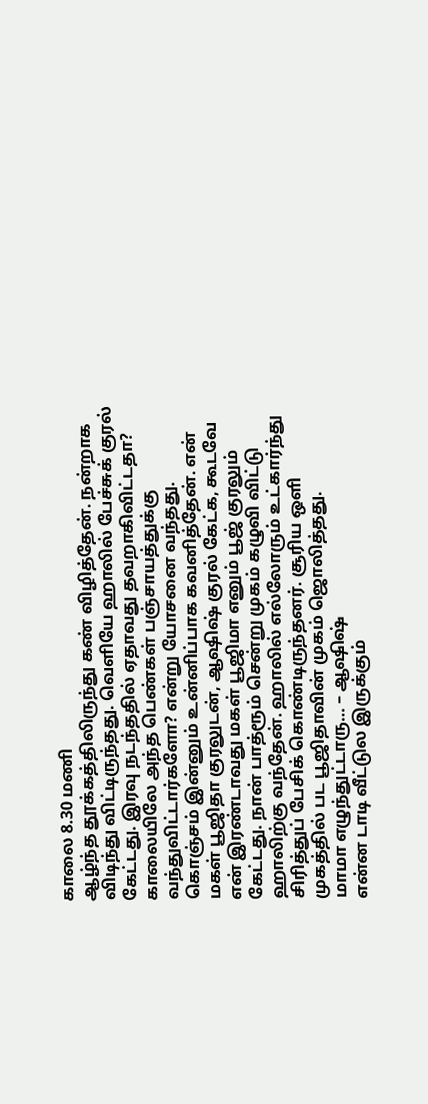காலை 8.30 மணி
ஆழ்ந்த தூக்கத்திலிருந்து கண் விழித்தேன். நன்றாக விடிந்து விட்டிருந்தது. வெளியே ஹாலில் பேச்சுக் குரல் கேட்டது. இரவு நடந்ததில் ஏதாவது தவறாகிவிட்டதா? காலையிலே அந்த பெண்கள் பஞ்சாயத்துக்கு வந்துவிட்டார்களோ? என்று யோசனை வந்தது. கொஞ்சம் இன்னும் உன்னிப்பாக கவனித்தேன். என் மகள் பூஜிதா குரலுடன், ஆஷிஷ் குரல் கேட்க, கூடவே என் இரண்டாவது மகள் பூஜிமா எனும் பூஜ் குரலும் கேட்டது. நான் பாத்ரூம் சென்று முகம் கழுவி விட்டு ஹாலிற்கு வந்தேன். ஹாலில் எல்லோரும் உட்கார்ந்து சிரித்துப் பேசிக் கொண்டிருந்தனர். சூரிய ஒளி முகத்தில் பட பூஜிதாவின் முகம் ஜொலித்தது.
மாமா எழுந்துட்டாரு… – ஆஷிஷ்
என்ன டாடி வீட்டுல இருக்கும்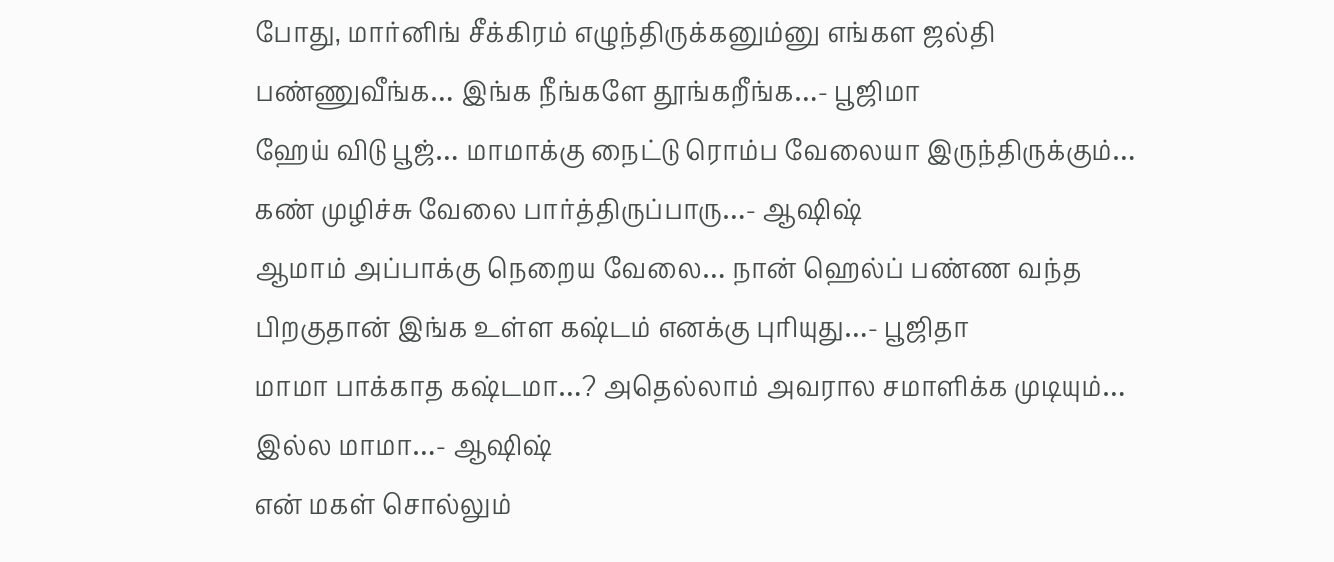போது, மார்னிங் சீக்கிரம் எழுந்திருக்கனும்னு எங்கள ஜல்தி பண்ணுவீங்க… இங்க நீங்களே தூங்கறீங்க…- பூஜிமா
ஹேய் விடு பூஜ்… மாமாக்கு நைட்டு ரொம்ப வேலையா இருந்திருக்கும்… கண் முழிச்சு வேலை பார்த்திருப்பாரு…- ஆஷிஷ்
ஆமாம் அப்பாக்கு நெறைய வேலை… நான் ஹெல்ப் பண்ண வந்த பிறகுதான் இங்க உள்ள கஷ்டம் எனக்கு புரியுது…- பூஜிதா
மாமா பாக்காத கஷ்டமா…? அதெல்லாம் அவரால சமாளிக்க முடியும்… இல்ல மாமா…- ஆஷிஷ்
என் மகள் சொல்லும்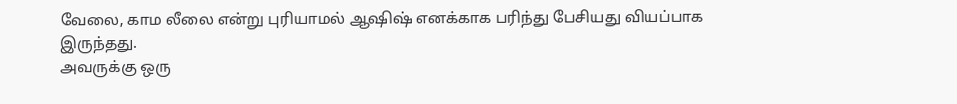வேலை, காம லீலை என்று புரியாமல் ஆஷிஷ் எனக்காக பரிந்து பேசியது வியப்பாக இருந்தது.
அவருக்கு ஒரு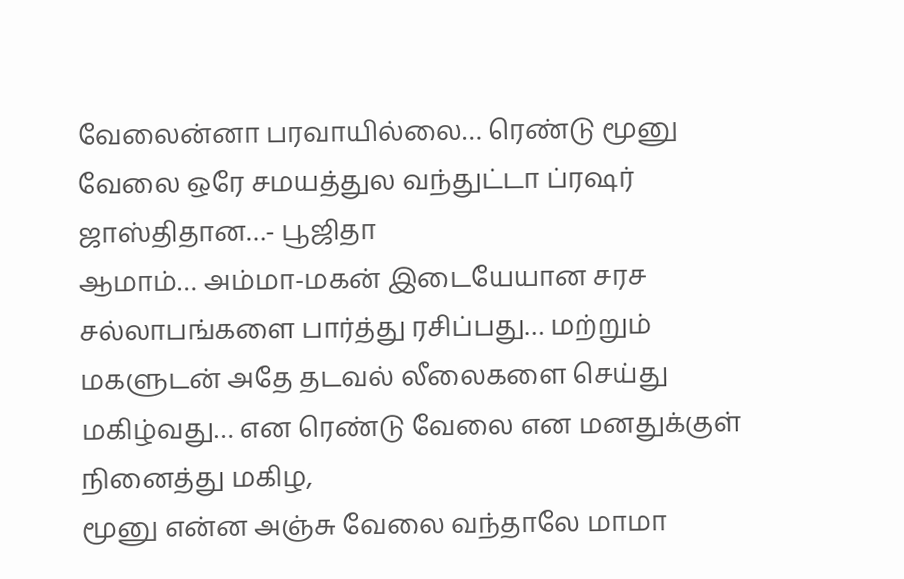வேலைன்னா பரவாயில்லை… ரெண்டு மூனு வேலை ஒரே சமயத்துல வந்துட்டா ப்ரஷர் ஜாஸ்திதான…- பூஜிதா
ஆமாம்… அம்மா-மகன் இடையேயான சரச சல்லாபங்களை பார்த்து ரசிப்பது… மற்றும் மகளுடன் அதே தடவல் லீலைகளை செய்து மகிழ்வது… என ரெண்டு வேலை என மனதுக்குள் நினைத்து மகிழ,
மூனு என்ன அஞ்சு வேலை வந்தாலே மாமா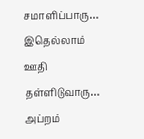சமாளிப்பாரு… இதெல்லாம் ஊதி தள்ளிடுவாரு… அப்றம்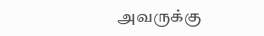அவருக்கு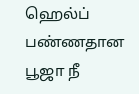ஹெல்ப் பண்ணதான பூஜா நீ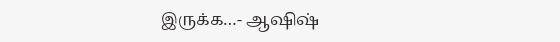இருக்க…- ஆஷிஷ்